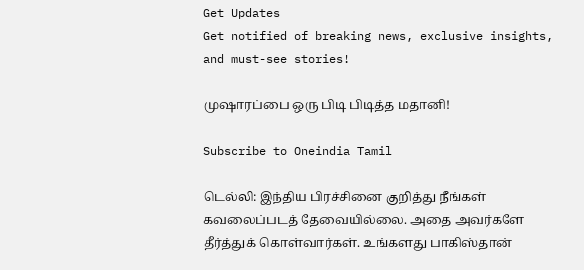Get Updates
Get notified of breaking news, exclusive insights, and must-see stories!

முஷாரப்பை ஒரு பிடி பிடித்த மதானி!

Subscribe to Oneindia Tamil

டெல்லி: இந்திய பிரச்சினை குறித்து நீங்கள் கவலைப்படத் தேவையில்லை. அதை அவர்களே தீர்த்துக் கொள்வார்கள். உங்களது பாகிஸ்தான்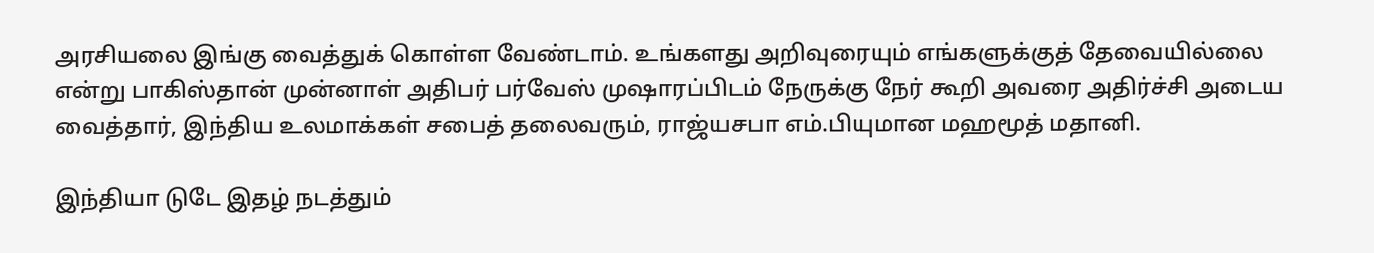அரசியலை இங்கு வைத்துக் கொள்ள வேண்டாம். உங்களது அறிவுரையும் எங்களுக்குத் தேவையில்லை என்று பாகிஸ்தான் முன்னாள் அதிபர் பர்வேஸ் முஷாரப்பிடம் நேருக்கு நேர் கூறி அவரை அதிர்ச்சி அடைய வைத்தார், இந்திய உலமாக்கள் சபைத் தலைவரும், ராஜ்யசபா எம்.பியுமான மஹமூத் மதானி.

இந்தியா டுடே இதழ் நடத்தும்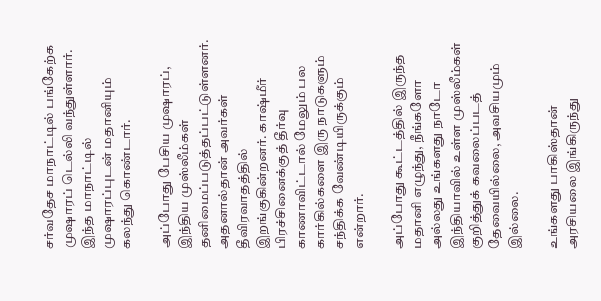சர்வதேச மாநாட்டில் பங்கேற்க முஷாரப் டெல்லி வந்துள்ளார். இந்த மாநாட்டில் முஷாரப்புடன் மதானியும் கலந்து கொண்டார்.

அப்போது பேசிய முஷாரப், இந்திய முஸ்லீம்கள் தனிமைப்படுத்தப்பட்டுள்ளனர். அதனால்தான் அவர்கள் தீவிரவாதத்தில் இறங்குகின்றனர். காஷ்மீர் பிரச்சினைக்குத் தீர்வு காணாவிட்டால் மேலும் பல கார்கில்களை இரு நாடுகளும் சந்திக்க வேண்டியிருக்கும் என்றார்.

அப்போது கூட்டத்தில் இருந்த மதானி எழுந்து, நீங்களோ அல்லது உங்களது நாடோ இந்தியாவில் உள்ள முஸ்லீம்கள் குறித்துக் கவலைப்படத் தேவையில்லை, அவசியமும் இல்லை.

உங்களது பாகிஸ்தான் அரசியலை இங்கிருந்து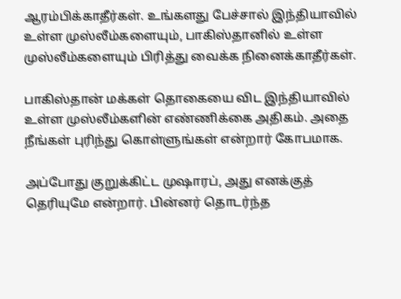ஆரம்பிக்காதீர்கள். உங்களது பேச்சால் இந்தியாவில் உள்ள முஸ்லீம்களையும், பாகிஸ்தானில் உள்ள முஸ்லீம்களையும் பிரித்து வைக்க நினைக்காதீர்கள்.

பாகிஸ்தான் மக்கள் தொகையை விட இந்தியாவில் உள்ள முஸ்லீம்களின் எண்ணிக்கை அதிகம். அதை நீங்கள் புரிந்து கொள்ளுங்கள் என்றார் கோபமாக.

அப்போது குறுக்கிட்ட முஷாரப், அது எனக்குத் தெரியுமே என்றார். பின்னர் தொடர்ந்த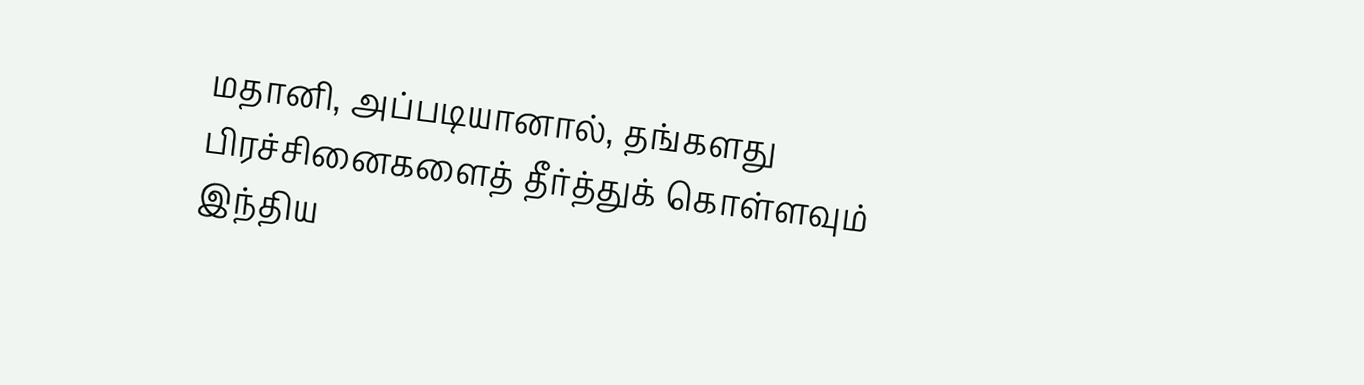மதானி, அப்படியானால், தங்களது பிரச்சினைகளைத் தீர்த்துக் கொள்ளவும் இந்திய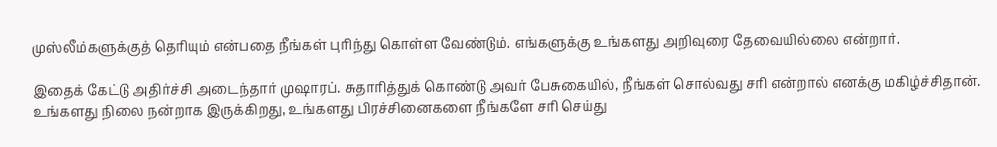முஸ்லீம்களுக்குத் தெரியும் என்பதை நீங்கள் புரிந்து கொள்ள வேண்டும். எங்களுக்கு உங்களது அறிவுரை தேவையில்லை என்றார்.

இதைக் கேட்டு அதிர்ச்சி அடைந்தார் முஷாரப். சுதாரித்துக் கொண்டு அவர் பேசுகையில், நீங்கள் சொல்வது சரி என்றால் எனக்கு மகிழ்ச்சிதான். உங்களது நிலை நன்றாக இருக்கிறது, உங்களது பிரச்சினைகளை நீங்களே சரி செய்து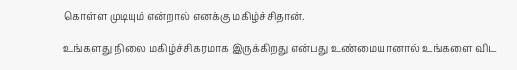கொள்ள முடியும் என்றால் எனக்கு மகிழ்ச்சிதான்.

உங்களது நிலை மகிழ்ச்சிகரமாக இருக்கிறது என்பது உண்மையானால் உங்களை விட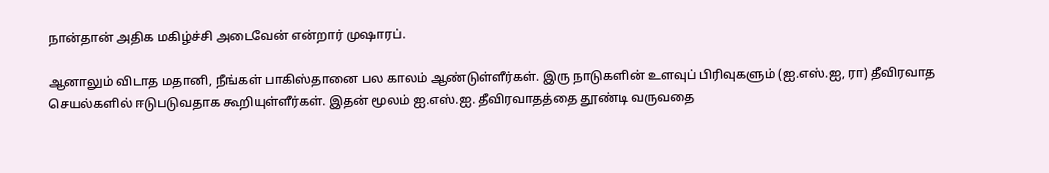நான்தான் அதிக மகிழ்ச்சி அடைவேன் என்றார் முஷாரப்.

ஆனாலும் விடாத மதானி, நீங்கள் பாகிஸ்தானை பல காலம் ஆண்டுள்ளீர்கள். இரு நாடுகளின் உளவுப் பிரிவுகளும் (ஐ.எஸ்.ஐ, ரா) தீவிரவாத செயல்களில் ஈடுபடுவதாக கூறியுள்ளீர்கள். இதன் மூலம் ஐ.எஸ்.ஐ. தீவிரவாதத்தை தூண்டி வருவதை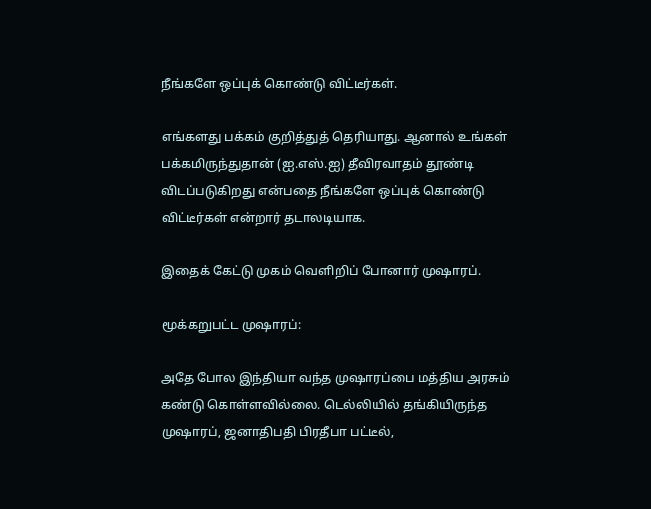நீங்களே ஒப்புக் கொண்டு விட்டீர்கள்.

எங்களது பக்கம் குறித்துத் தெரியாது. ஆனால் உங்கள் பக்கமிருந்துதான் (ஐ.எஸ்.ஐ) தீவிரவாதம் தூண்டி விடப்படுகிறது என்பதை நீங்களே ஒப்புக் கொண்டு விட்டீர்கள் என்றார் தடாலடியாக.

இதைக் கேட்டு முகம் வெளிறிப் போனார் முஷாரப்.

மூக்கறுபட்ட முஷாரப்:

அதே போல இந்தியா வந்த முஷாரப்பை மத்திய அரசும் கண்டு கொள்ளவில்லை. டெல்லியில் தங்கியிருந்த முஷாரப், ஜனாதிபதி பிரதீபா பட்டீல்,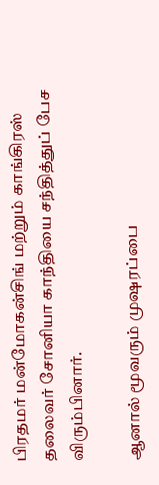பிரதமர் மன்மோகன்சிங் மற்றும் காங்கிரஸ் தலைவர் சோனியா காந்தியை சந்தித்துப் பேச விரும்பினார்.

ஆனால் மூவரும் முஷரப்பை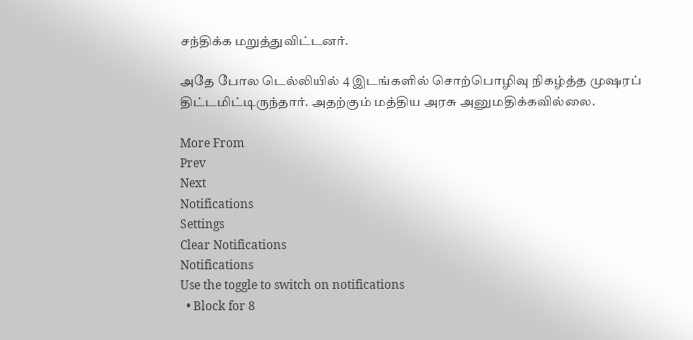சந்திக்க மறுத்துவிட்டனர்.

அதே போல டெல்லியில் 4 இடங்களில் சொற்பொழிவு நிகழ்த்த முஷரப் திட்டமிட்டிருந்தார். அதற்கும் மத்திய அரசு அனுமதிக்கவில்லை.

More From
Prev
Next
Notifications
Settings
Clear Notifications
Notifications
Use the toggle to switch on notifications
  • Block for 8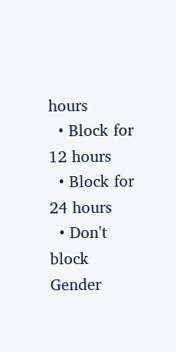hours
  • Block for 12 hours
  • Block for 24 hours
  • Don't block
Gender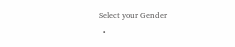Select your Gender
  •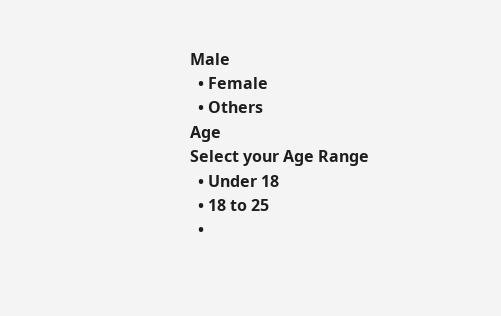Male
  • Female
  • Others
Age
Select your Age Range
  • Under 18
  • 18 to 25
  •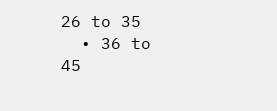26 to 35
  • 36 to 45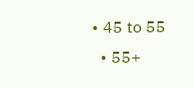• 45 to 55
  • 55+